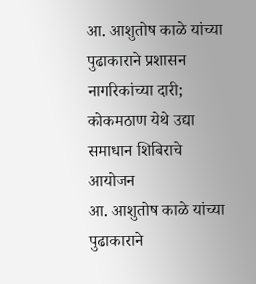आ. आशुतोष काळे यांच्या पुढाकाराने प्रशासन नागरिकांच्या दारी; कोकमठाण येथे उद्या समाधान शिबिराचे आयोजन
आ. आशुतोष काळे यांच्या पुढाकाराने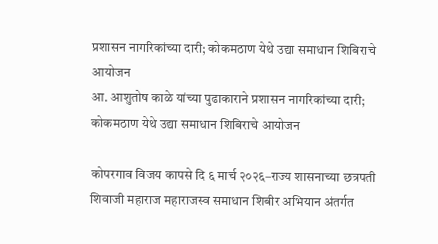प्रशासन नागरिकांच्या दारी; कोकमठाण येथे उद्या समाधान शिबिराचे आयोजन
आ. आशुतोष काळे यांच्या पुढाकाराने प्रशासन नागरिकांच्या दारी; कोकमठाण येथे उद्या समाधान शिबिराचे आयोजन

कोपरगाव विजय कापसे दि ६ मार्च २०२६–राज्य शासनाच्या छत्रपती शिवाजी महाराज महाराजस्व समाधान शिबीर अभियान अंतर्गत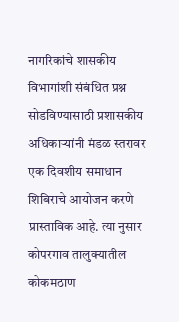नागरिकांचे शासकीय विभागांशी संबंधित प्रश्न सोडविण्यासाठी प्रशासकीय अधिकाऱ्यांनी मंडळ स्तरावर एक दिवशीय समाधान शिबिराचे आयोजन करणे प्रास्ताविक आहे. त्या नुसार कोपरगाव तालुक्यातील कोकमठाण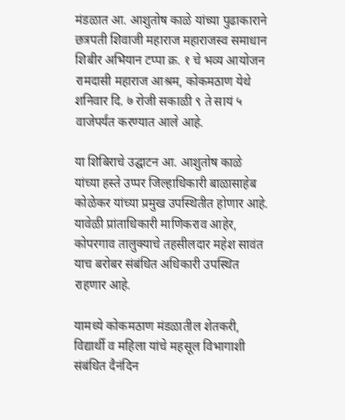मंडळात आ. आशुतोष काळे यांच्या पुढाकाराने छत्रपती शिवाजी महाराज महाराजस्व समाधान शिबीर अभियान टप्पा क्र. १ चे भव्य आयोजन रामदासी महाराज आश्रम, कोकमठाण येथे शनिवार दि. ७ रोजी सकाळी ९ ते सायं ५ वाजेपर्यंत करण्यात आले आहे.

या शिबिराचे उद्घाटन आ. आशुतोष काळे यांच्या हस्ते उप्पर जिल्हाधिकारी बाळासाहेब कोळेकर यांच्या प्रमुख उपस्थितीत होणार आहे. यावेळी प्रांताधिकारी माणिकराव आहेर, कोपरगाव तालुक्याचे तहसीलदार महेश सावंत याच बरोबर संबंधित अधिकारी उपस्थित राहणार आहे.

यामध्ये कोकमठाण मंडळातील शेतकरी, विद्यार्थी व महिला यांचे महसूल विभागाशी संबंधित दैनंदिन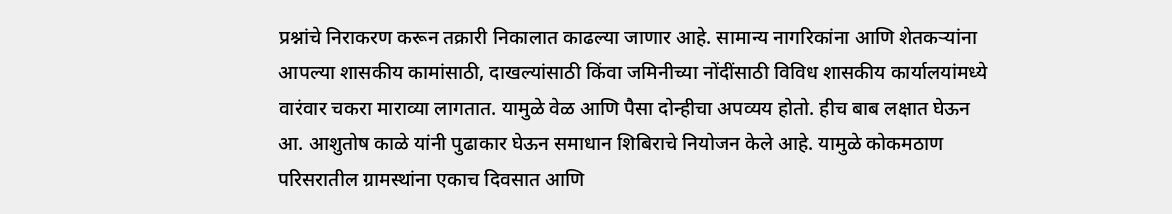प्रश्नांचे निराकरण करून तक्रारी निकालात काढल्या जाणार आहे. सामान्य नागरिकांना आणि शेतकऱ्यांना आपल्या शासकीय कामांसाठी, दाखल्यांसाठी किंवा जमिनीच्या नोंदींसाठी विविध शासकीय कार्यालयांमध्ये वारंवार चकरा माराव्या लागतात. यामुळे वेळ आणि पैसा दोन्हीचा अपव्यय होतो. हीच बाब लक्षात घेऊन आ. आशुतोष काळे यांनी पुढाकार घेऊन समाधान शिबिराचे नियोजन केले आहे. यामुळे कोकमठाण परिसरातील ग्रामस्थांना एकाच दिवसात आणि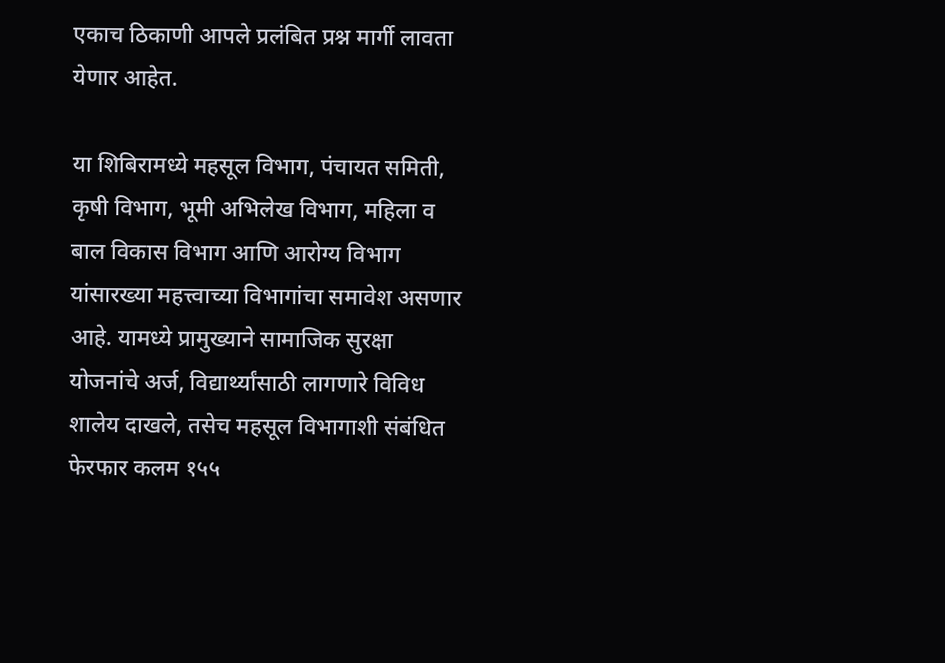एकाच ठिकाणी आपले प्रलंबित प्रश्न मार्गी लावता येणार आहेत.

या शिबिरामध्ये महसूल विभाग, पंचायत समिती, कृषी विभाग, भूमी अभिलेख विभाग, महिला व बाल विकास विभाग आणि आरोग्य विभाग यांसारख्या महत्त्वाच्या विभागांचा समावेश असणार आहे. यामध्ये प्रामुख्याने सामाजिक सुरक्षा योजनांचे अर्ज, विद्यार्थ्यांसाठी लागणारे विविध शालेय दाखले, तसेच महसूल विभागाशी संबंधित फेरफार कलम १५५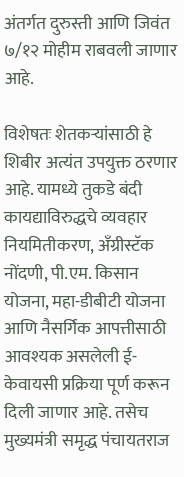अंतर्गत दुरुस्ती आणि जिवंत ७/१२ मोहीम राबवली जाणार आहे.

विशेषतः शेतकऱ्यांसाठी हे शिबीर अत्यंत उपयुक्त ठरणार आहे. यामध्ये तुकडे बंदी कायद्याविरुद्धचे व्यवहार नियमितीकरण, अँग्रीस्टॅक नोंदणी, पी.एम. किसान योजना, महा-डीबीटी योजना आणि नैसर्गिक आपत्तीसाठी आवश्यक असलेली ई-केवायसी प्रक्रिया पूर्ण करून दिली जाणार आहे. तसेच मुख्यमंत्री समृद्ध पंचायतराज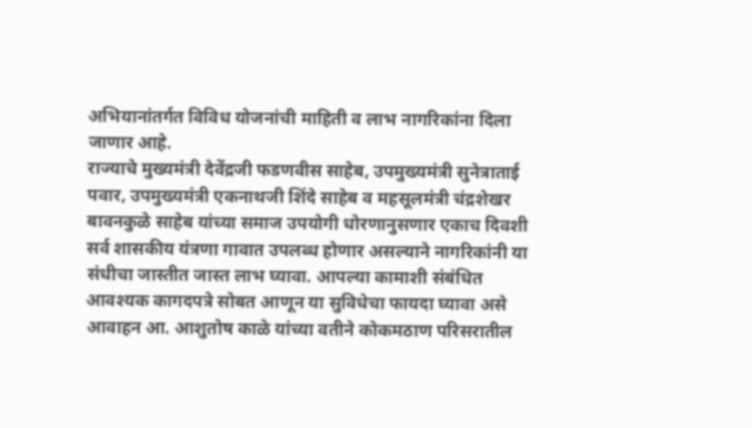अभियानांतर्गत विविध योजनांची माहिती व लाभ नागरिकांना दिला जाणार आहे.
राज्याचे मुख्यमंत्री देवेंद्रजी फडणवीस साहेब, उपमुख्यमंत्री सुनेत्राताई पवार, उपमुख्यमंत्री एकनाथजी शिंदे साहेब व महसूलमंत्री चंद्रशेखर बावनकुळे साहेब यांच्या समाज उपयोगी धोरणानुसणार एकाच दिवशी सर्व शासकीय यंत्रणा गावात उपलब्ध होणार असल्याने नागरिकांनी या संधीचा जास्तीत जास्त लाभ घ्यावा. आपल्या कामाशी संबंधित आवश्यक कागदपत्रे सोबत आणून या सुविधेचा फायदा घ्यावा असे आवाहन आ. आशुतोष काळे यांच्या वतीने कोकमठाण परिसरातील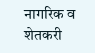नागरिक व शेतकरी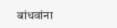बांधवांना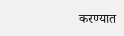करण्यात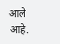आले आहे.